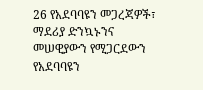26 የአደባባዩን መጋረጃዎች፣ ማደሪያ ድንኳኑንና መሠዊያውን የሚጋርደውን የአደባባዩን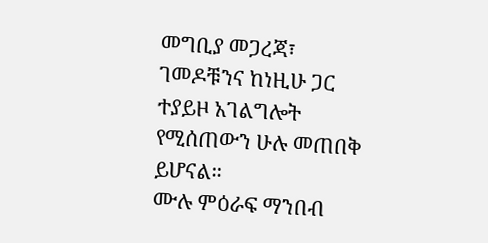መግቢያ መጋረጃ፣ ገመዶቹንና ከነዚሁ ጋር ተያይዞ አገልግሎት የሚሰጠውን ሁሉ መጠበቅ ይሆናል።
ሙሉ ምዕራፍ ማንበብ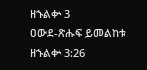ዘኁልቍ 3
ዐውደ-ጽሑፍ ይመልከቱ ዘኁልቍ 3:26